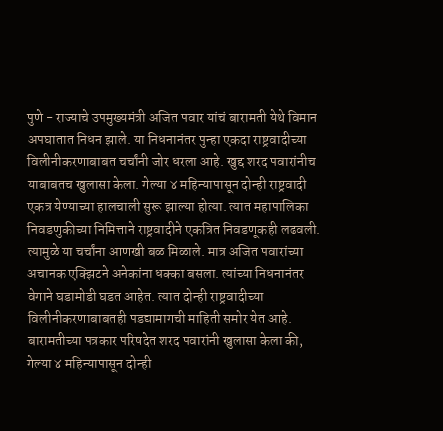पुणे - राज्याचे उपमुख्यमंत्री अजित पवार यांचं बारामती येथे विमान अपघातात निधन झाले. या निधनानंतर पुन्हा एकदा राष्ट्रवादीच्या विलीनीकरणाबाबत चर्चांनी जोर धरला आहे. खुद्द शरद पवारांनीच याबाबतच खुलासा केला. गेल्या ४ महिन्यापासून दोन्ही राष्ट्रवादी एकत्र येण्याच्या हालचाली सुरू झाल्या होत्या. त्यात महापालिका निवडणुकीच्या निमित्ताने राष्ट्रवादीने एकत्रित निवडणूकही लढवली. त्यामुळे या चर्चांना आणखी बळ मिळाले. मात्र अजित पवारांच्या अचानक एक्झिटने अनेकांना धक्का बसला. त्यांच्या निधनानंतर वेगाने घडामोडी घडत आहेत. त्यात दोन्ही राष्ट्रवादीच्या विलीनीकरणाबाबतही पडद्यामागची माहिती समोर येत आहे.
बारामतीच्या पत्रकार परिषदेत शरद पवारांनी खुलासा केला की, गेल्या ४ महिन्यापासून दोन्ही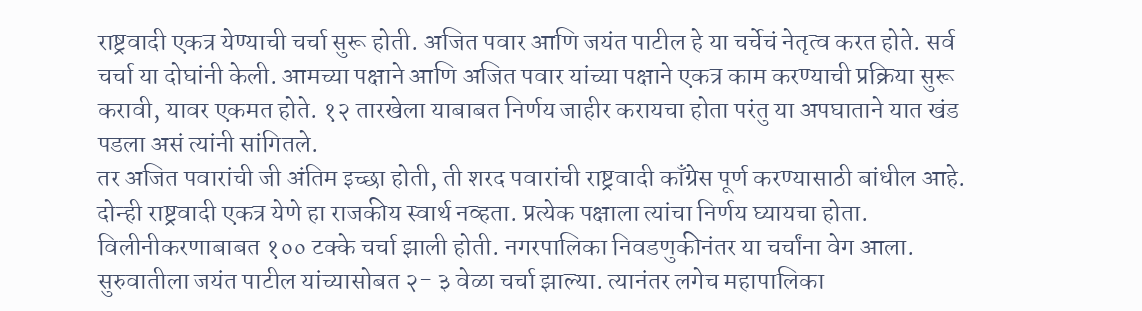राष्ट्रवादी एकत्र येण्याची चर्चा सुरू होती. अजित पवार आणि जयंत पाटील हे या चर्चेचं नेतृत्व करत होते. सर्व चर्चा या दोघांनी केली. आमच्या पक्षाने आणि अजित पवार यांच्या पक्षाने एकत्र काम करण्याची प्रक्रिया सुरू करावी, यावर एकमत होते. १२ तारखेला याबाबत निर्णय जाहीर करायचा होता परंतु या अपघाताने यात खंड पडला असं त्यांनी सांगितले.
तर अजित पवारांची जी अंतिम इच्छा होती, ती शरद पवारांची राष्ट्रवादी काँग्रेस पूर्ण करण्यासाठी बांधील आहे. दोन्ही राष्ट्रवादी एकत्र येणे हा राजकीय स्वार्थ नव्हता. प्रत्येक पक्षाला त्यांचा निर्णय घ्यायचा होता. विलीनीकरणाबाबत १०० टक्के चर्चा झाली होती. नगरपालिका निवडणुकीनंतर या चर्चांना वेग आला. सुरुवातीला जयंत पाटील यांच्यासोबत २- ३ वेळा चर्चा झाल्या. त्यानंतर लगेच महापालिका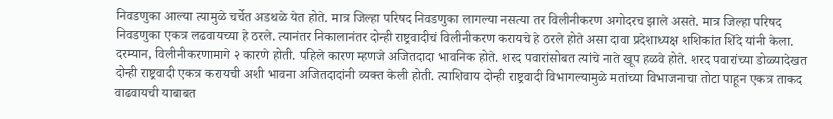निवडणुका आल्या त्यामुळे चर्चेत अडथळे येत होते. मात्र जिल्हा परिषद निवडणुका लागल्या नसत्या तर विलीनीकरण अगोदरच झाले असते. मात्र जिल्हा परिषद निवडणुका एकत्र लढवायच्या हे ठरले. त्यानंतर निकालानंतर दोन्ही राष्ट्रवादीचं विलीनीकरण करायचे हे ठरले होते असा दावा प्रदेशाध्यक्ष शशिकांत शिंदे यांनी केला.
दरम्यान, विलीनीकरणामागे २ कारणे होती. पहिले कारण म्हणजे अजितदादा भावनिक होते. शरद पवारांसोबत त्यांचे नाते खूप हळवे होते. शरद पवारांच्या डोळ्यादेखत दोन्ही राष्ट्रवादी एकत्र करायची अशी भावना अजितदादांनी व्यक्त केली होती. त्याशिवाय दोन्ही राष्ट्रवादी विभागल्यामुळे मतांच्या विभाजनाचा तोटा पाहून एकत्र ताकद वाढवायची याबाबत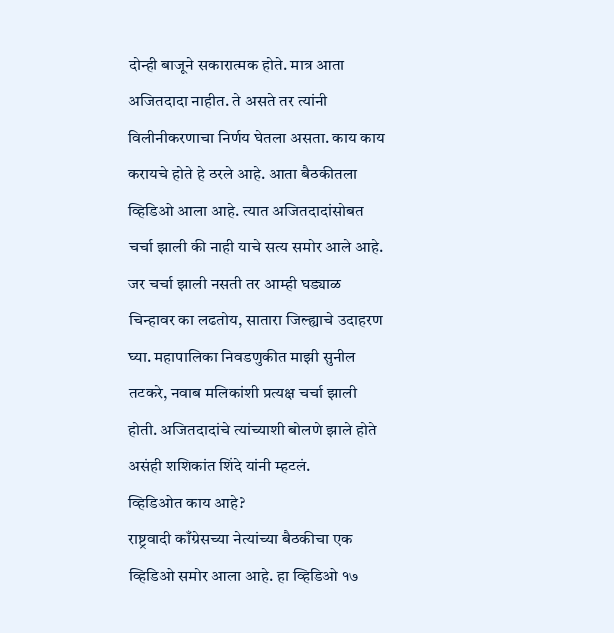दोन्ही बाजूने सकारात्मक होते. मात्र आता अजितदादा नाहीत. ते असते तर त्यांनी विलीनीकरणाचा निर्णय घेतला असता. काय काय करायचे होते हे ठरले आहे. आता बैठकीतला व्हिडिओ आला आहे. त्यात अजितदादांसोबत चर्चा झाली की नाही याचे सत्य समोर आले आहे. जर चर्चा झाली नसती तर आम्ही घड्याळ चिन्हावर का लढतोय, सातारा जिल्ह्याचे उदाहरण घ्या. महापालिका निवडणुकीत माझी सुनील तटकरे, नवाब मलिकांशी प्रत्यक्ष चर्चा झाली होती. अजितदादांचे त्यांच्याशी बोलणे झाले होते असंही शशिकांत शिंदे यांनी म्हटलं.
व्हिडिओत काय आहे?
राष्ट्रवादी काँग्रेसच्या नेत्यांच्या बैठकीचा एक व्हिडिओ समोर आला आहे. हा व्हिडिओ १७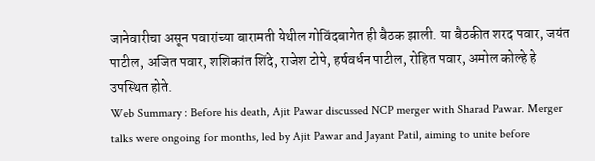जानेवारीचा असून पवारांच्या बारामती येथील गोविंदबागेत ही बैठक झाली. या बैठकीत शरद पवार, जयंत पाटील, अजित पवार, शशिकांत शिंदे, राजेश टोपे, हर्षवर्धन पाटील, रोहित पवार, अमोल कोल्हे हे उपस्थित होते.
Web Summary : Before his death, Ajit Pawar discussed NCP merger with Sharad Pawar. Merger talks were ongoing for months, led by Ajit Pawar and Jayant Patil, aiming to unite before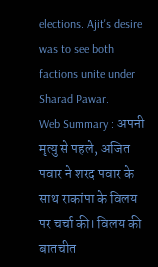elections. Ajit's desire was to see both factions unite under Sharad Pawar.
Web Summary : अपनी मृत्यु से पहले, अजित पवार ने शरद पवार के साथ राकांपा के विलय पर चर्चा की। विलय की बातचीत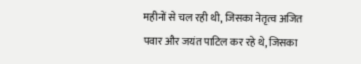महीनों से चल रही थी, जिसका नेतृत्व अजित पवार और जयंत पाटिल कर रहे थे, जिसका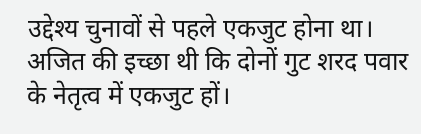उद्देश्य चुनावों से पहले एकजुट होना था। अजित की इच्छा थी कि दोनों गुट शरद पवार के नेतृत्व में एकजुट हों।